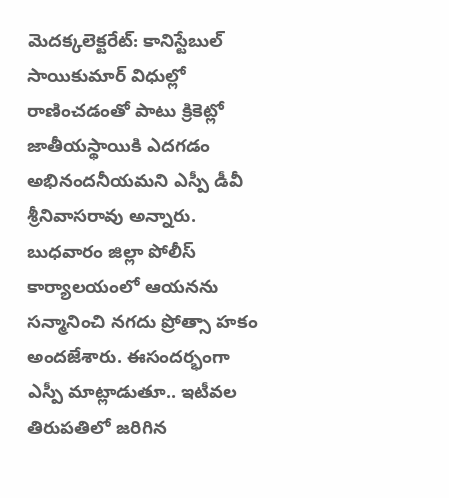మెదక్కలెక్టరేట్: కానిస్టేబుల్ సాయికుమార్ విధుల్లో రాణించడంతో పాటు క్రికెట్లో జాతీయస్థాయికి ఎదగడం అభినందనీయమని ఎస్పీ డీవీ శ్రీనివాసరావు అన్నారు. బుధవారం జిల్లా పోలీస్ కార్యాలయంలో ఆయనను సన్మానించి నగదు ప్రోత్సా హకం అందజేశారు. ఈసందర్భంగా ఎస్పీ మాట్లాడుతూ.. ఇటీవల తిరుపతిలో జరిగిన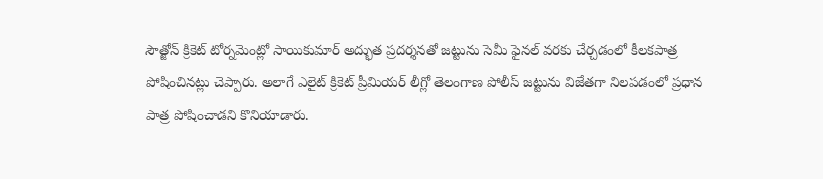సౌత్జోన్ క్రికెట్ టోర్నమెంట్లో సాయికుమార్ అద్భుత ప్రదర్శనతో జట్టును సెమీ ఫైనల్ వరకు చేర్చడంలో కీలకపాత్ర పోషించినట్లు చెప్పారు. అలాగే ఎలైట్ క్రికెట్ ప్రీమియర్ లీగ్లో తెలంగాణ పోలీస్ జట్టును విజేతగా నిలపడంలో ప్రధాన పాత్ర పోషించాడని కొనియాడారు.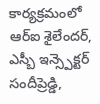కార్యక్రమంలో ఆర్ఐ శైలేందర్, ఎస్బీ ఇన్స్పెక్టర్ సందీప్రెడ్డి,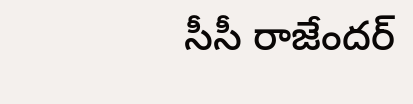సీసీ రాజేందర్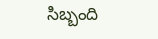సిబ్బంది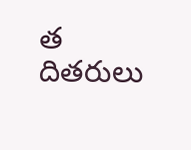త దితరులు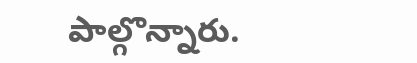పాల్గొన్నారు.